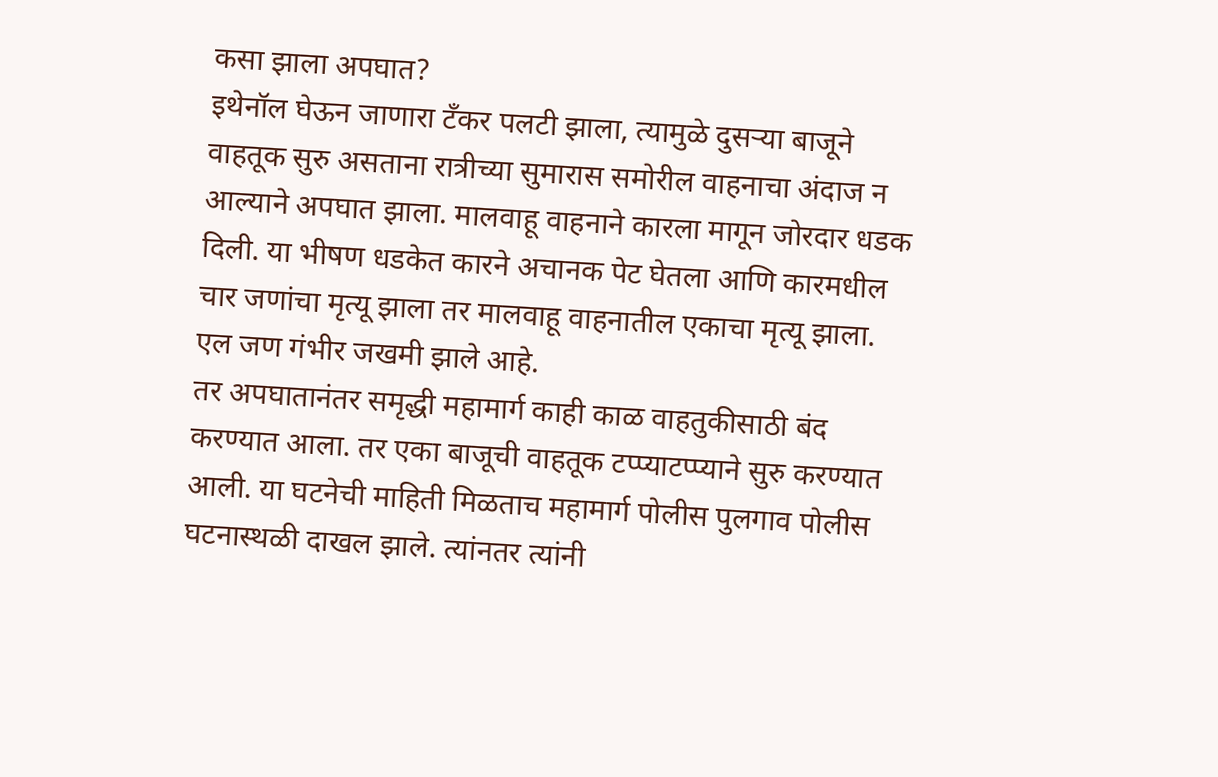कसा झाला अपघात?
इथेनॉल घेऊन जाणारा टँकर पलटी झाला, त्यामुळे दुसऱ्या बाजूने वाहतूक सुरु असताना रात्रीच्या सुमारास समोरील वाहनाचा अंदाज न आल्याने अपघात झाला. मालवाहू वाहनाने कारला मागून जोरदार धडक दिली. या भीषण धडकेत कारने अचानक पेट घेतला आणि कारमधील चार जणांचा मृत्यू झाला तर मालवाहू वाहनातील एकाचा मृत्यू झाला. एल जण गंभीर जखमी झाले आहे.
तर अपघातानंतर समृद्धी महामार्ग काही काळ वाहतुकीसाठी बंद करण्यात आला. तर एका बाजूची वाहतूक टप्प्याटप्प्याने सुरु करण्यात आली. या घटनेची माहिती मिळताच महामार्ग पोलीस पुलगाव पोलीस घटनास्थळी दाखल झाले. त्यांनतर त्यांनी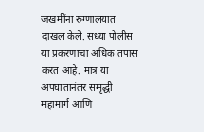जखमींना रुग्णालयात दाखल केले. सध्या पोलीस या प्रकरणाचा अधिक तपास करत आहे. मात्र या अपघातानंतर समृद्धी महामार्ग आणि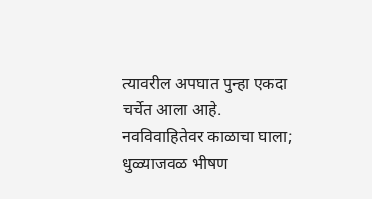त्यावरील अपघात पुन्हा एकदा चर्चेत आला आहे.
नवविवाहितेवर काळाचा घाला; धुळ्याजवळ भीषण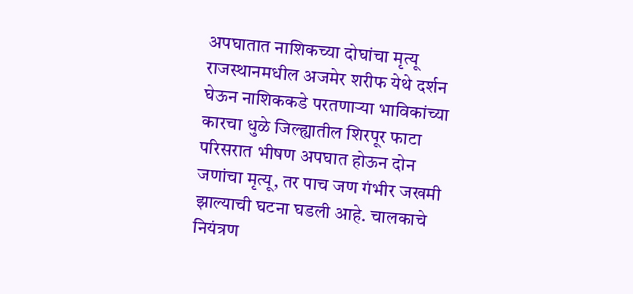अपघातात नाशिकच्या दोघांचा मृत्यू
राजस्थानमधील अजमेर शरीफ येथे दर्शन घेऊन नाशिककडे परतणाऱ्या भाविकांच्या कारचा धुळे जिल्ह्यातील शिरपूर फाटा परिसरात भीषण अपघात होऊन दोन जणांचा मृत्यू, तर पाच जण गंभीर जखमी झाल्याची घटना घडली आहे. चालकाचे नियंत्रण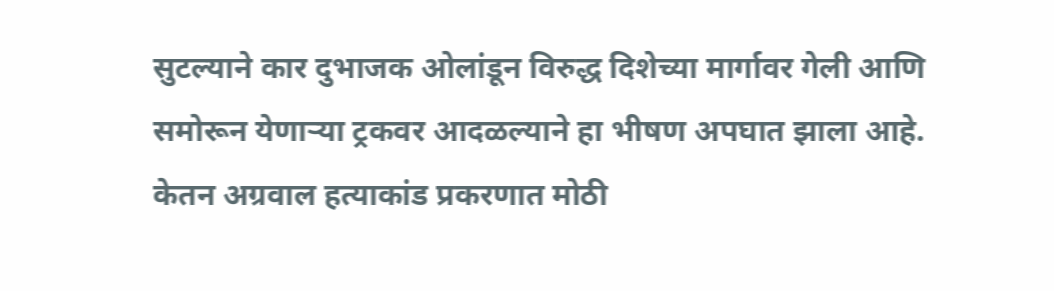सुटल्याने कार दुभाजक ओलांडून विरुद्ध दिशेच्या मार्गावर गेली आणि समोरून येणाऱ्या ट्रकवर आदळल्याने हा भीषण अपघात झाला आहे.
केतन अग्रवाल हत्याकांड प्रकरणात मोठी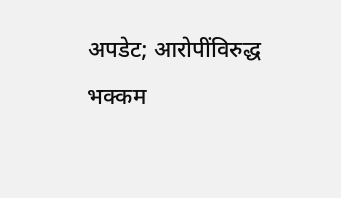अपडेट; आरोपींविरुद्ध भक्कम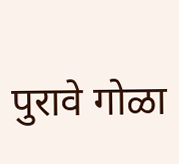पुरावे गोळा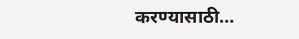करण्यासाठी…